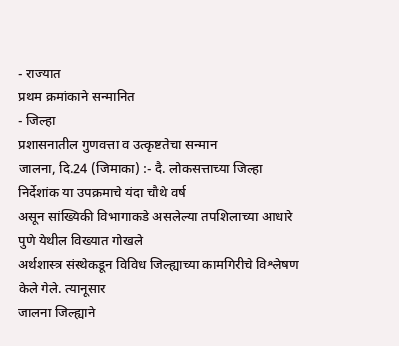- राज्यात
प्रथम क्रमांकाने सन्मानित
- जिल्हा
प्रशासनातील गुणवत्ता व उत्कृष्टतेचा सन्मान
जालना, दि.24 (जिमाका) :- दै. लोकसत्ताच्या जिल्हा
निर्देशांक या उपक्रमाचे यंदा चौथे वर्ष
असून सांख्यिकी विभागाकडे असलेल्या तपशिलाच्या आधारे पुणे येथील विख्यात गोखले
अर्थशास्त्र संस्थेकडून विविध जिल्ह्याच्या कामगिरीचे विश्लेषण केले गेले. त्यानूसार
जालना जिल्ह्याने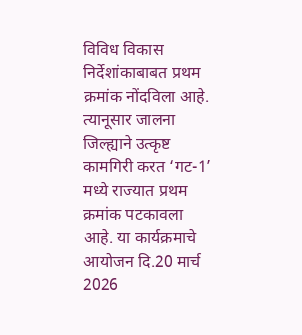विविध विकास निर्देशांकाबाबत प्रथम क्रमांक नोंदविला आहे. त्यानूसार जालना
जिल्ह्याने उत्कृष्ट कामगिरी करत ‘गट-1’
मध्ये राज्यात प्रथम क्रमांक पटकावला
आहे. या कार्यक्रमाचे आयोजन दि.20 मार्च 2026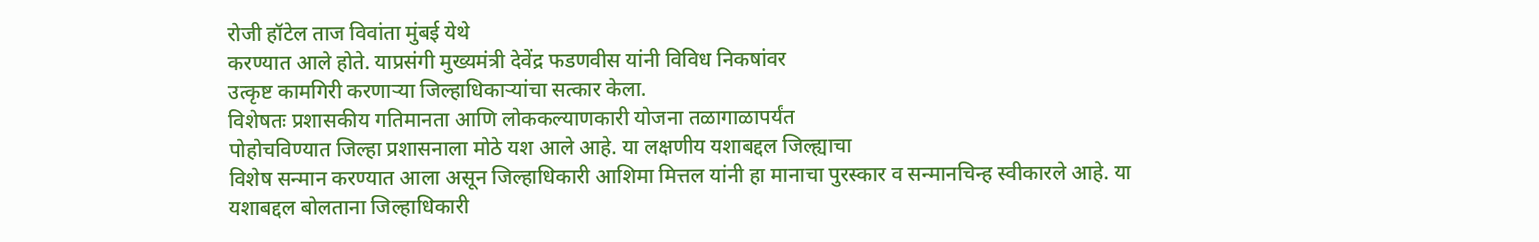रोजी हॉटेल ताज विवांता मुंबई येथे
करण्यात आले होते. याप्रसंगी मुख्यमंत्री देवेंद्र फडणवीस यांनी विविध निकषांवर
उत्कृष्ट कामगिरी करणाऱ्या जिल्हाधिकाऱ्यांचा सत्कार केला.
विशेषतः प्रशासकीय गतिमानता आणि लोककल्याणकारी योजना तळागाळापर्यंत
पोहोचविण्यात जिल्हा प्रशासनाला मोठे यश आले आहे. या लक्षणीय यशाबद्दल जिल्ह्याचा
विशेष सन्मान करण्यात आला असून जिल्हाधिकारी आशिमा मित्तल यांनी हा मानाचा पुरस्कार व सन्मानचिन्ह स्वीकारले आहे. या
यशाबद्दल बोलताना जिल्हाधिकारी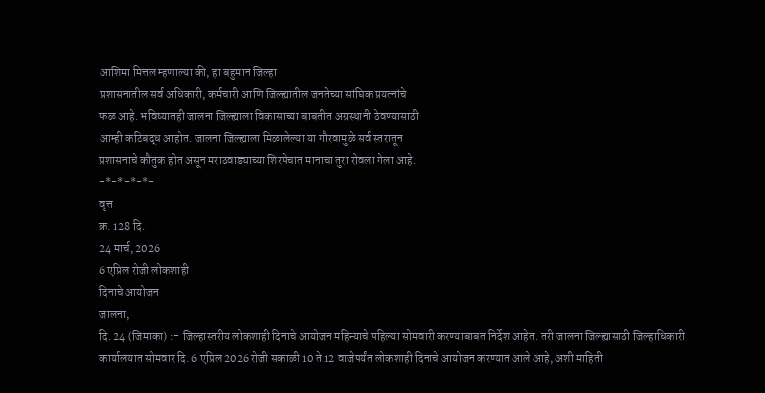आशिमा मित्तल म्हणाल्या की, हा बहुमान जिल्हा
प्रशासनातील सर्व अधिकारी, कर्मचारी आणि जिल्ह्यातील जनतेच्या सांघिक प्रयत्नांचे
फळ आहे. भविष्यातही जालना जिल्ह्याला विकासाच्या बाबतीत अग्रस्थानी ठेवण्यासाठी
आम्ही कटिबद्ध आहोत. जालना जिल्ह्याला मिळालेल्या या गौरवामुळे सर्व स्तरातून
प्रशासनाचे कौतुक होत असून मराठवाड्याच्या शिरपेचात मानाचा तुरा रोवला गेला आहे.
-*-*-*-*-
वृत्त
क्र. 128 दि.
24 मार्च, 2026
6 एप्रिल रोजी लोकशाही
दिनाचे आयोजन
जालना,
दि. 24 (जिमाका) :- जिल्हास्तरीय लोकशाही दिनाचे आयोजन महिन्याचे पहिल्या सोमवारी करण्याबाबत निर्देश आहेत. तरी जालना जिल्ह्यासाठी जिल्हाधिकारी कार्यालयात सोमवार दि. 6 एप्रिल 2026 रोजी सकाळी 10 ते 12 वाजेपर्यंत लोकशाही दिनाचे आयोजन करण्यात आले आहे, अशी माहिती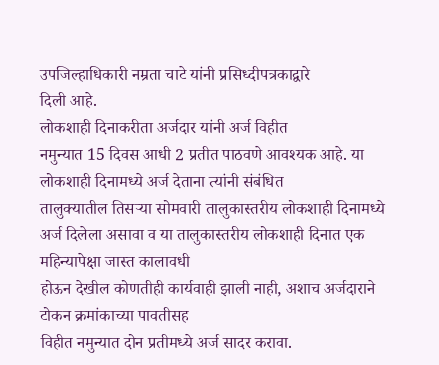उपजिल्हाधिकारी नम्रता चाटे यांनी प्रसिध्दीपत्रकाद्वारे
दिली आहे.
लोकशाही दिनाकरीता अर्जदार यांनी अर्ज विहीत
नमुन्यात 15 दिवस आधी 2 प्रतीत पाठवणे आवश्यक आहे. या लोकशाही दिनामध्ये अर्ज देताना त्यांनी संबंधित
तालुक्यातील तिसऱ्या सोमवारी तालुकास्तरीय लोकशाही दिनामध्ये अर्ज दिलेला असावा व या तालुकास्तरीय लोकशाही दिनात एक महिन्यापेक्षा जास्त कालावधी
होऊन देखील कोणतीही कार्यवाही झाली नाही, अशाच अर्जदाराने टोकन क्रमांकाच्या पावतीसह
विहीत नमुन्यात दोन प्रतीमध्ये अर्ज सादर करावा.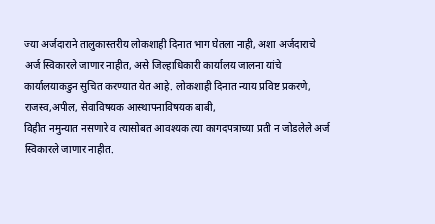ज्या अर्जदाराने तालुकास्तरीय लोकशाही दिनात भाग घेतला नाही, अशा अर्जदाराचे
अर्ज स्विकारले जाणार नाहीत, असे जिल्हाधिकारी कार्यालय जालना यांचे
कार्यालयाकडुन सुचित करण्यात येत आहे. लोकशाही दिनात न्याय प्रविष्ट प्रकरणे, राजस्व,अपील, सेवाविषयक आस्थापनाविषयक बाबी,
विहीत नमुन्यात नसणारे व त्यासोबत आवश्यक त्या कागदपत्राच्या प्रती न जोडलेले अर्ज
स्विकारले जाणार नाहीत.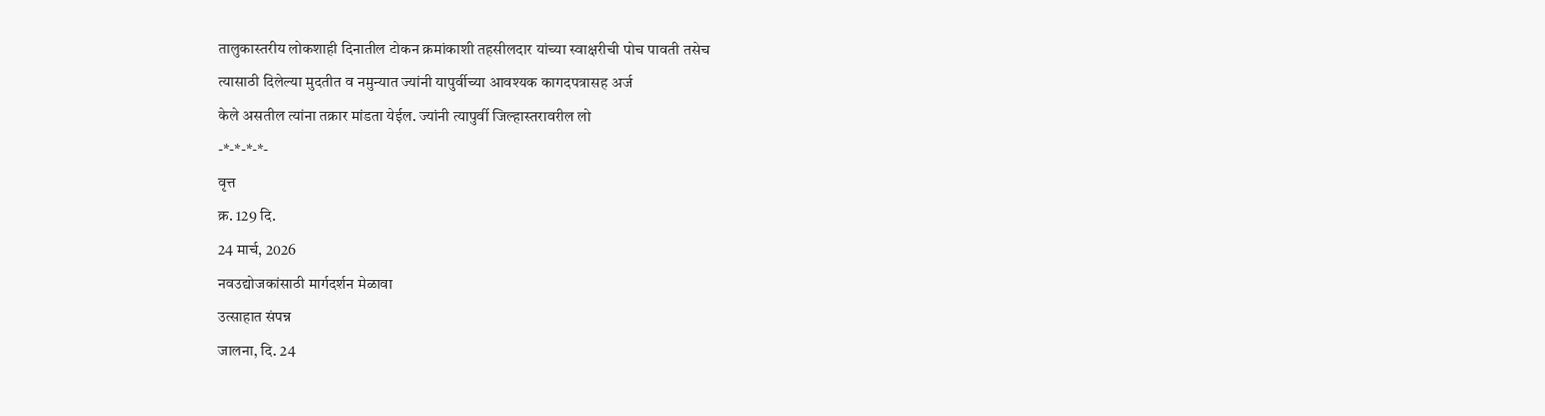तालुकास्तरीय लोकशाही दिनातील टोकन क्रमांकाशी तहसीलदार यांच्या स्वाक्षरीची पोच पावती तसेच
त्यासाठी दिलेल्या मुदतीत व नमुन्यात ज्यांनी यापुर्वीच्या आवश्यक कागदपत्रासह अर्ज
केले असतील त्यांना तक्रार मांडता येईल. ज्यांनी त्यापुर्वी जिल्हास्तरावरील लो
-*-*-*-*-
वृत्त
क्र. 129 दि.
24 मार्च, 2026
नवउद्योजकांसाठी मार्गदर्शन मेळावा
उत्साहात संपन्न
जालना, दि. 24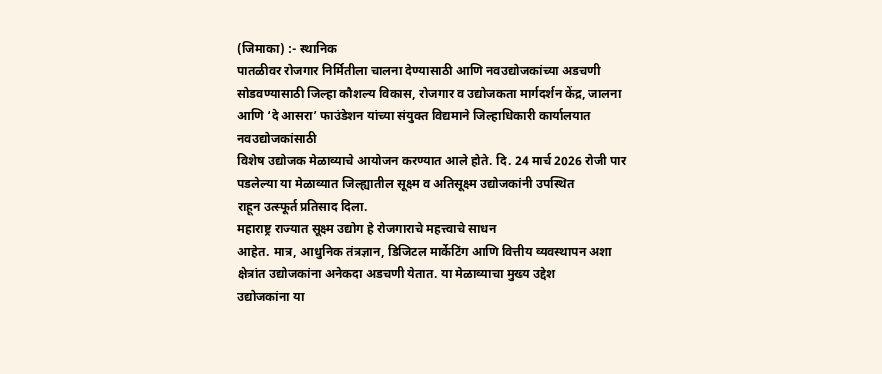(जिमाका) :- स्थानिक
पातळीवर रोजगार निर्मितीला चालना देण्यासाठी आणि नवउद्योजकांच्या अडचणी
सोडवण्यासाठी जिल्हा कौशल्य विकास, रोजगार व उद्योजकता मार्गदर्शन केंद्र, जालना
आणि ‘दे आसरा’ फाउंडेशन यांच्या संयुक्त विद्यमाने जिल्हाधिकारी कार्यालयात नवउद्योजकांसाठी
विशेष उद्योजक मेळाव्याचे आयोजन करण्यात आले होते. दि. 24 मार्च 2026 रोजी पार
पडलेल्या या मेळाव्यात जिल्ह्यातील सूक्ष्म व अतिसूक्ष्म उद्योजकांनी उपस्थित
राहून उत्स्फूर्त प्रतिसाद दिला.
महाराष्ट्र राज्यात सूक्ष्म उद्योग हे रोजगाराचे महत्त्वाचे साधन
आहेत. मात्र, आधुनिक तंत्रज्ञान, डिजिटल मार्केटिंग आणि वित्तीय व्यवस्थापन अशा
क्षेत्रांत उद्योजकांना अनेकदा अडचणी येतात. या मेळाव्याचा मुख्य उद्देश
उद्योजकांना या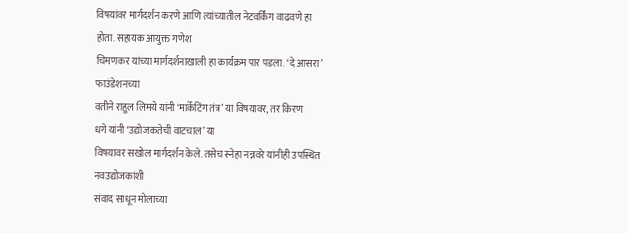विषयांवर मार्गदर्शन करणे आणि त्यांच्यातील नेटवर्किंग वाढवणे हा
होता. सहायक आयुक्त गणेश
चिमणकर यांच्या मार्गदर्शनाखाली हा कार्यक्रम पार पडला. ‘दे आसरा’ फाउंडेशनच्या
वतीने राहुल लिमये यांनी ‘मार्केटिंग तंत्र’ या विषयावर, तर किरण
धगे यांनी ‘उद्योजकतेची वाटचाल’ या
विषयावर सखोल मार्गदर्शन केले. तसेच स्नेहा नन्नवरे यांनीही उपस्थित नवउद्योजकांशी
संवाद साधून मोलाच्या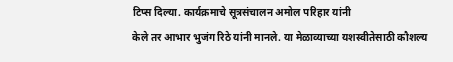टिप्स दिल्या. कार्यक्रमाचे सूत्रसंचालन अमोल परिहार यांनी
केले तर आभार भुजंग रिठे यांनी मानले. या मेळाव्याच्या यशस्वीतेसाठी कौशल्य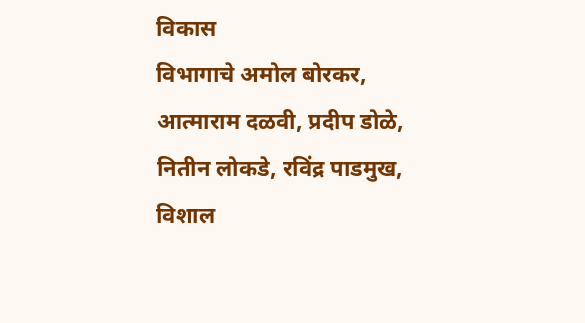विकास
विभागाचे अमोल बोरकर, आत्माराम दळवी, प्रदीप डोळे, नितीन लोकडे, रविंद्र पाडमुख, विशाल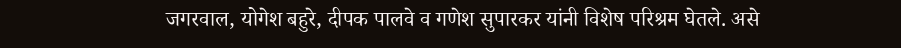जगरवाल, योगेश बहुरे, दीपक पालवे व गणेश सुपारकर यांनी विशेष परिश्रम घेतले. असे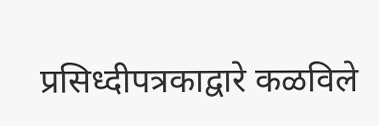प्रसिध्दीपत्रकाद्वारे कळविले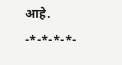आहे.
-*-*-*-*-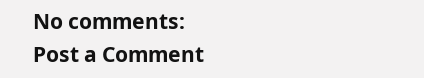No comments:
Post a Comment